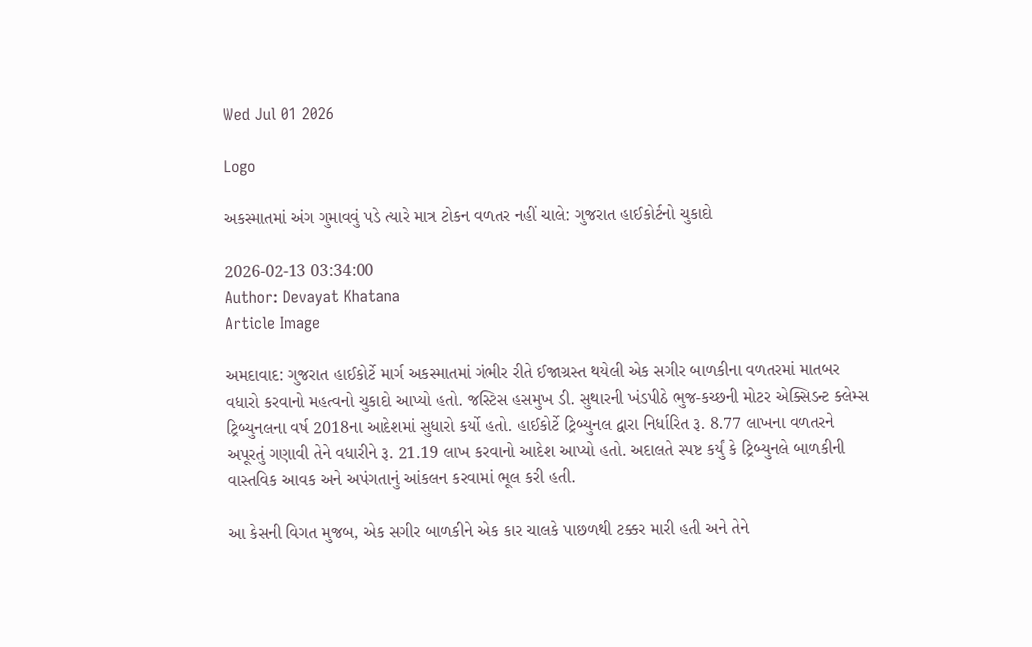Wed Jul 01 2026

Logo

અકસ્માતમાં અંગ ગુમાવવું પડે ત્યારે માત્ર ટોકન વળતર નહીં ચાલે: ગુજરાત હાઈકોર્ટનો ચુકાદો

2026-02-13 03:34:00
Author: Devayat Khatana
Article Image

અમદાવાદ: ગુજરાત હાઈકોર્ટે માર્ગ અકસ્માતમાં ગંભીર રીતે ઈજાગ્રસ્ત થયેલી એક સગીર બાળકીના વળતરમાં માતબર વધારો કરવાનો મહત્વનો ચુકાદો આપ્યો હતો. જસ્ટિસ હસમુખ ડી. સુથારની ખંડપીઠે ભુજ-કચ્છની મોટર એક્સિડન્ટ ક્લેમ્સ ટ્રિબ્યુનલના વર્ષ 2018ના આદેશમાં સુધારો કર્યો હતો. હાઈકોર્ટે ટ્રિબ્યુનલ દ્વારા નિર્ધારિત રૂ. 8.77 લાખના વળતરને અપૂરતું ગણાવી તેને વધારીને રૂ. 21.19 લાખ કરવાનો આદેશ આપ્યો હતો. અદાલતે સ્પષ્ટ કર્યું કે ટ્રિબ્યુનલે બાળકીની વાસ્તવિક આવક અને અપંગતાનું આંકલન કરવામાં ભૂલ કરી હતી.

આ કેસની વિગત મુજબ, એક સગીર બાળકીને એક કાર ચાલકે પાછળથી ટક્કર મારી હતી અને તેને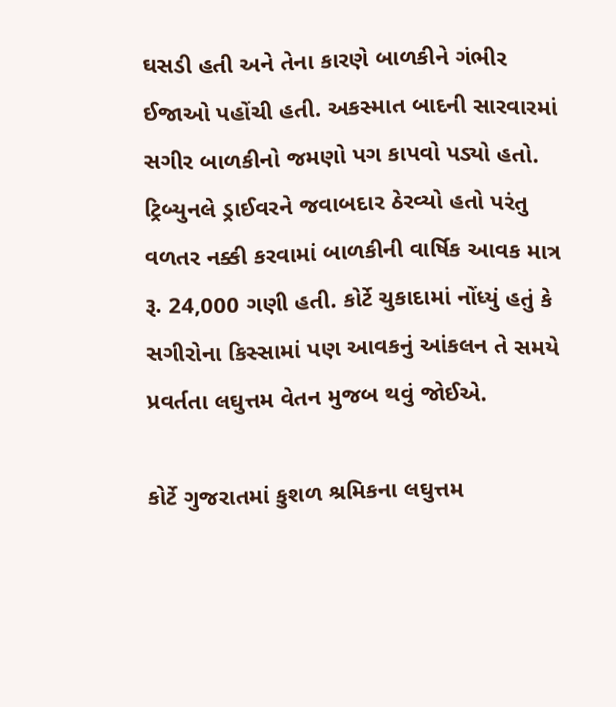ઘસડી હતી અને તેના કારણે બાળકીને ગંભીર ઈજાઓ પહોંચી હતી. અકસ્માત બાદની સારવારમાં સગીર બાળકીનો જમણો પગ કાપવો પડ્યો હતો. ટ્રિબ્યુનલે ડ્રાઈવરને જવાબદાર ઠેરવ્યો હતો પરંતુ વળતર નક્કી કરવામાં બાળકીની વાર્ષિક આવક માત્ર રૂ. 24,000 ગણી હતી. કોર્ટે ચુકાદામાં નોંધ્યું હતું કે સગીરોના કિસ્સામાં પણ આવકનું આંકલન તે સમયે પ્રવર્તતા લઘુત્તમ વેતન મુજબ થવું જોઈએ.

કોર્ટે ગુજરાતમાં કુશળ શ્રમિકના લઘુત્તમ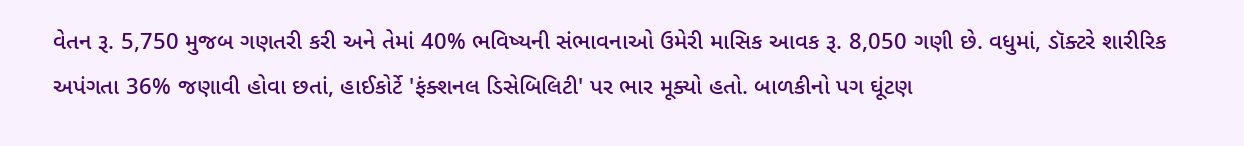વેતન રૂ. 5,750 મુજબ ગણતરી કરી અને તેમાં 40% ભવિષ્યની સંભાવનાઓ ઉમેરી માસિક આવક રૂ. 8,050 ગણી છે. વધુમાં, ડૉક્ટરે શારીરિક અપંગતા 36% જણાવી હોવા છતાં, હાઈકોર્ટે 'ફંક્શનલ ડિસેબિલિટી' પર ભાર મૂક્યો હતો. બાળકીનો પગ ઘૂંટણ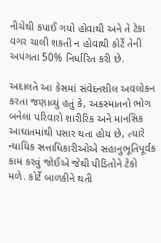નીચેથી કપાઈ ગયો હોવાથી અને તે ટેકા વગર ચાલી શકતી ન હોવાથી કોર્ટે તેની અપંગતા 50% નિર્ધારિત કરી છે.

અદાલતે આ કેસમાં સંવેદનશીલ અવલોકન કરતા જણાવ્યું હતું કે, અકસ્માતનો ભોગ બનેલા પરિવારો શારીરિક અને માનસિક આઘાતમાંથી પસાર થતા હોય છે, ત્યારે ન્યાયિક સત્તાધિકારીઓએ સહાનુભૂતિપૂર્વક કામ કરવું જોઈએ જેથી પીડિતોને ટેકો મળે. કોર્ટે બાળકીને થતી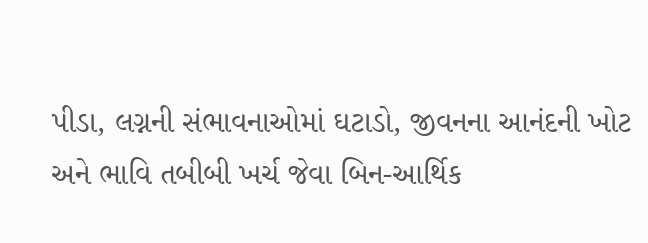પીડા, લગ્નની સંભાવનાઓમાં ઘટાડો, જીવનના આનંદની ખોટ અને ભાવિ તબીબી ખર્ચ જેવા બિન-આર્થિક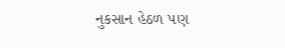નુકસાન હેઠળ પણ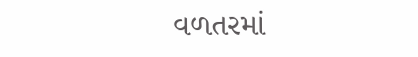વળતરમાં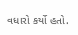વધારો કર્યો હતો.